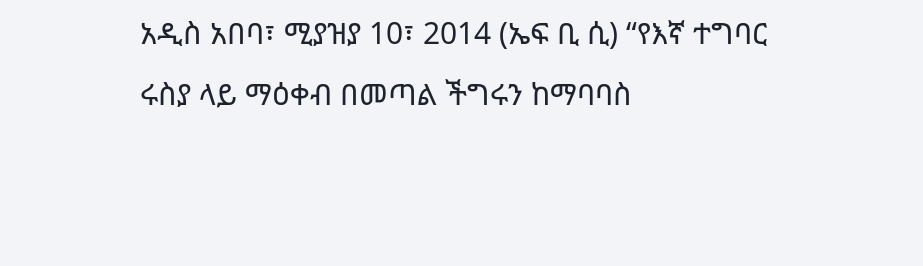አዲስ አበባ፣ ሚያዝያ 10፣ 2014 (ኤፍ ቢ ሲ) “የእኛ ተግባር ሩስያ ላይ ማዕቀብ በመጣል ችግሩን ከማባባስ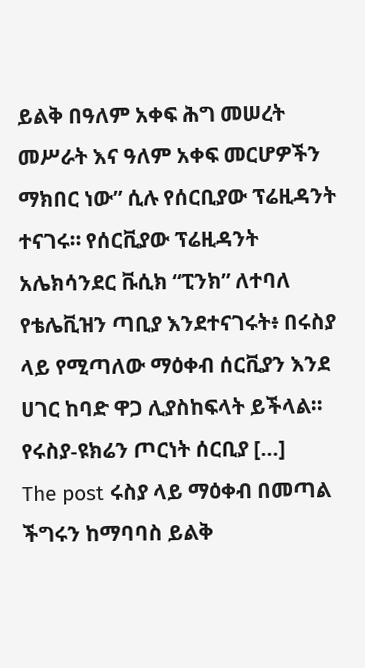ይልቅ በዓለም አቀፍ ሕግ መሠረት መሥራት እና ዓለም አቀፍ መርሆዎችን ማክበር ነው” ሲሉ የሰርቢያው ፕሬዚዳንት ተናገሩ። የሰርቪያው ፕሬዚዳንት አሌክሳንደር ቩሲክ “ፒንክ” ለተባለ የቴሌቪዝን ጣቢያ እንደተናገሩት፥ በሩስያ ላይ የሚጣለው ማዕቀብ ሰርቪያን እንደ ሀገር ከባድ ዋጋ ሊያስከፍላት ይችላል፡፡ የሩስያ-ዩክሬን ጦርነት ሰርቢያ […]
The post ሩስያ ላይ ማዕቀብ በመጣል ችግሩን ከማባባስ ይልቅ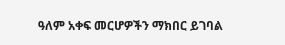ዓለም አቀፍ መርሆዎችን ማክበር ይገባል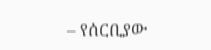– የሰርቢያው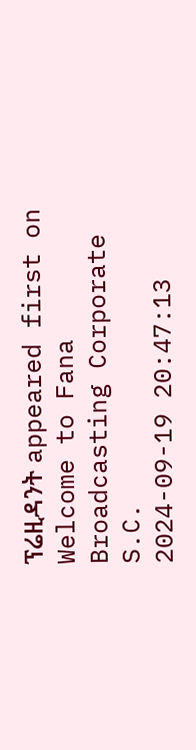ፕሬዚዳንት appeared first on Welcome to Fana Broadcasting Corporate S.C.
2024-09-19 20:47:13